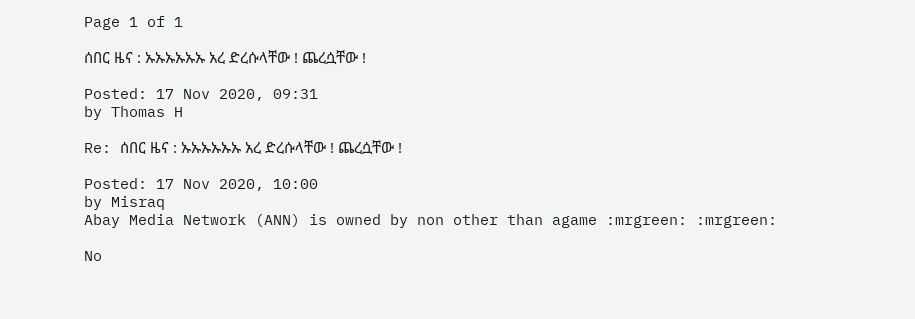Page 1 of 1

ሰበር ዜና : ኡኡኡኡኡኡ አረ ድረሱላቸው ! ጨረሷቸው !

Posted: 17 Nov 2020, 09:31
by Thomas H

Re: ሰበር ዜና : ኡኡኡኡኡኡ አረ ድረሱላቸው ! ጨረሷቸው !

Posted: 17 Nov 2020, 10:00
by Misraq
Abay Media Network (ANN) is owned by non other than agame :mrgreen: :mrgreen:

No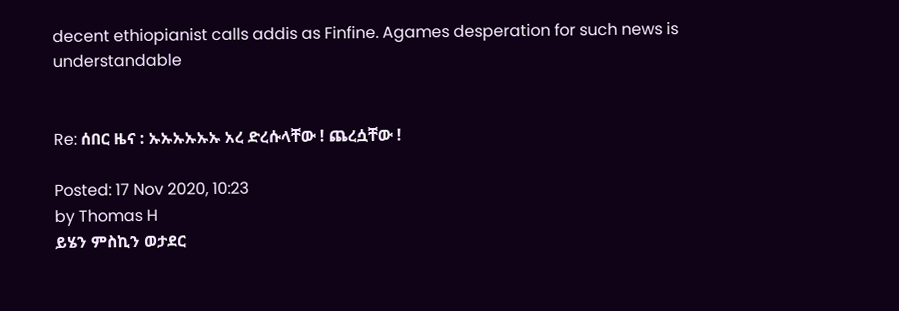decent ethiopianist calls addis as Finfine. Agames desperation for such news is understandable


Re: ሰበር ዜና : ኡኡኡኡኡኡ አረ ድረሱላቸው ! ጨረሷቸው !

Posted: 17 Nov 2020, 10:23
by Thomas H
ይሄን ምስኪን ወታደር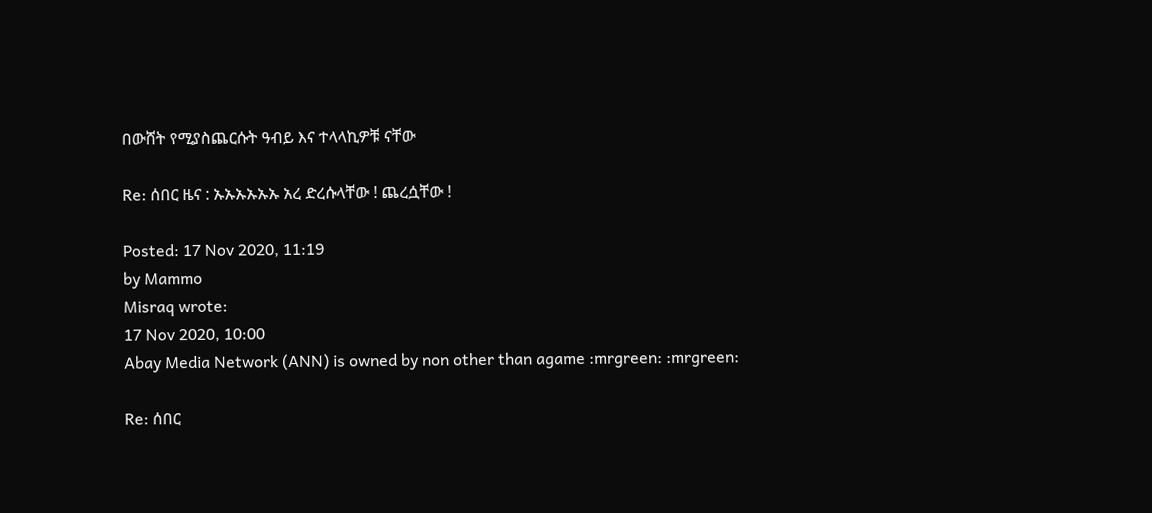በውሸት የሚያስጨርሱት ዓብይ እና ተላላኪዎቹ ናቸው

Re: ሰበር ዜና : ኡኡኡኡኡኡ አረ ድረሱላቸው ! ጨረሷቸው !

Posted: 17 Nov 2020, 11:19
by Mammo
Misraq wrote:
17 Nov 2020, 10:00
Abay Media Network (ANN) is owned by non other than agame :mrgreen: :mrgreen:

Re: ሰበር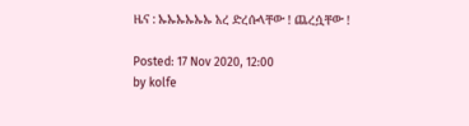ዜና : ኡኡኡኡኡኡ አረ ድረሱላቸው ! ጨረሷቸው !

Posted: 17 Nov 2020, 12:00
by kolfe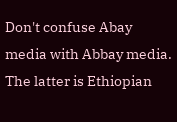Don't confuse Abay media with Abbay media. The latter is Ethiopian